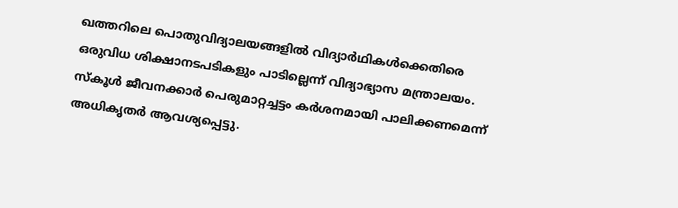ഖത്തറിലെ പൊതുവിദ്യാലയങ്ങളിൽ വിദ്യാർഥികൾക്കെതിരെ ഒരുവിധ ശിക്ഷാനടപടികളും പാടില്ലെന്ന് വിദ്യാഭ്യാസ മന്ത്രാലയം. സ്കൂൾ ജീവനക്കാർ പെരുമാറ്റച്ചട്ടം കർശനമായി പാലിക്കണമെന്ന് അധികൃതർ ആവശ്യപ്പെട്ടു.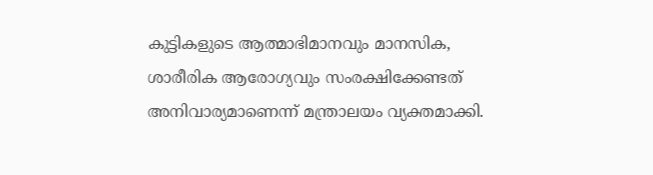കുട്ടികളുടെ ആത്മാഭിമാനവും മാനസിക, ശാരീരിക ആരോഗ്യവും സംരക്ഷിക്കേണ്ടത് അനിവാര്യമാണെന്ന് മന്ത്രാലയം വ്യക്തമാക്കി.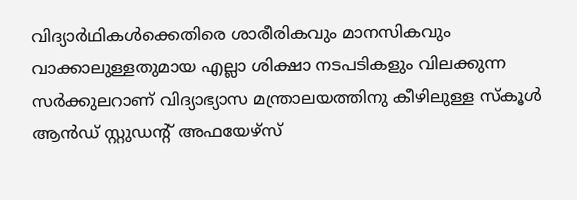വിദ്യാർഥികൾക്കെതിരെ ശാരീരികവും മാനസികവും വാക്കാലുള്ളതുമായ എല്ലാ ശിക്ഷാ നടപടികളും വിലക്കുന്ന സർക്കുലറാണ് വിദ്യാഭ്യാസ മന്ത്രാലയത്തിനു കീഴിലുള്ള സ്കൂൾ ആൻഡ് സ്റ്റുഡന്റ് അഫയേഴ്സ്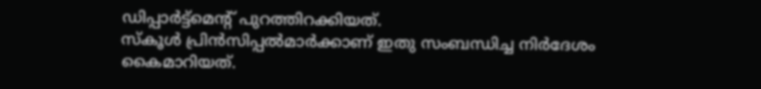ഡിപ്പാർട്ട്മെന്റ് പുറത്തിറക്കിയത്.
സ്കൂൾ പ്രിൻസിപ്പൽമാർക്കാണ് ഇതു സംബന്ധിച്ച നിർദേശം കൈമാറിയത്.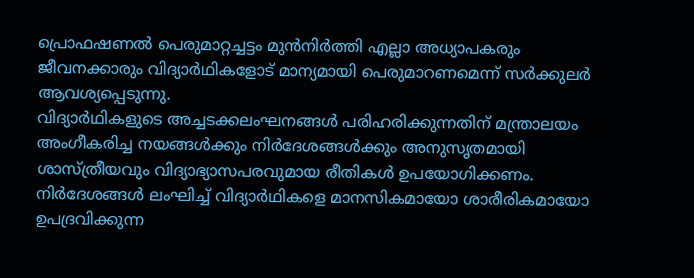പ്രൊഫഷണൽ പെരുമാറ്റച്ചട്ടം മുൻനിർത്തി എല്ലാ അധ്യാപകരും ജീവനക്കാരും വിദ്യാർഥികളോട് മാന്യമായി പെരുമാറണമെന്ന് സർക്കുലർ ആവശ്യപ്പെടുന്നു.
വിദ്യാർഥികളുടെ അച്ചടക്കലംഘനങ്ങൾ പരിഹരിക്കുന്നതിന് മന്ത്രാലയം അംഗീകരിച്ച നയങ്ങൾക്കും നിർദേശങ്ങൾക്കും അനുസൃതമായി ശാസ്ത്രീയവും വിദ്യാഭ്യാസപരവുമായ രീതികൾ ഉപയോഗിക്കണം.
നിർദേശങ്ങൾ ലംഘിച്ച് വിദ്യാർഥികളെ മാനസികമായോ ശാരീരികമായോ ഉപദ്രവിക്കുന്ന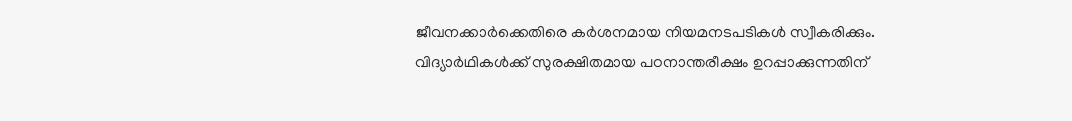ജീവനക്കാർക്കെതിരെ കർശനമായ നിയമനടപടികൾ സ്വീകരിക്കും. വിദ്യാർഥികൾക്ക് സുരക്ഷിതമായ പഠനാന്തരീക്ഷം ഉറപ്പാക്കുന്നതിന്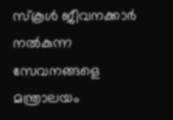സ്കൂൾ ജീവനക്കാർ നൽകുന്ന സേവനങ്ങളെ മന്ത്രാലയം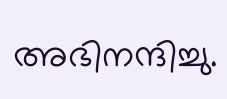അഭിനന്ദിച്ചു.